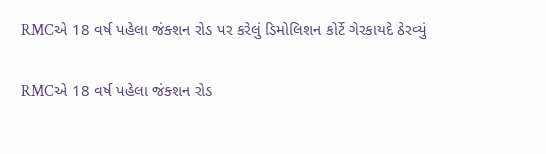RMCએ 18 વર્ષ પહેલા જંક્શન રોડ પર કરેલું ડિમોલિશન કોર્ટે ગેરકાયદે ઠેરવ્યું

RMCએ 18 વર્ષ પહેલા જંક્શન રોડ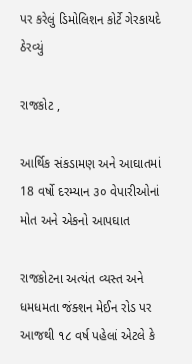પર કરેલું ડિમોલિશન કોર્ટે ગેરકાયદે ઠેરવ્યું

રાજકોટ ,

આર્થિક સંકડામણ અને આઘાતમાં 18 વર્ષો દરમ્યાન ૩૦ વેપારીઓનાં મોત અને એકનો આપઘાત

રાજકોટના અત્યંત વ્યસ્ત અને ધમધમતા જંક્શન મેઈન રોડ પર આજથી ૧૮ વર્ષ પહેલાં એટલે કે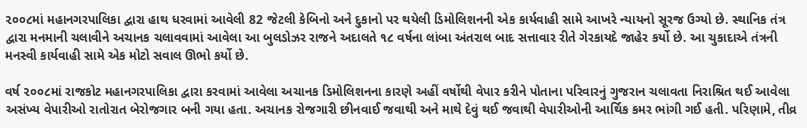૨૦૦૮માં મહાનગરપાલિકા દ્વારા હાથ ધરવામાં આવેલી 82 જેટલી કેબિનો અને દુકાનો પર થયેલી ડિમોલિશનની એક કાર્યવાહી સામે આખરે ન્યાયનો સૂરજ ઉગ્યો છે. સ્થાનિક તંત્ર દ્વારા મનમાની ચલાવીને અચાનક ચલાવવામાં આવેલા આ બુલડોઝર રાજને અદાલતે ૧૮ વર્ષના લાંબા અંતરાલ બાદ સત્તાવાર રીતે ગેરકાયદે જાહેર કર્યો છે. આ ચુકાદાએ તંત્રની મનસ્વી કાર્યવાહી સામે એક મોટો સવાલ ઊભો કર્યો છે.

વર્ષ ૨૦૦૮માં રાજકોટ મહાનગરપાલિકા દ્વારા કરવામાં આવેલા અચાનક ડિમોલિશનના કારણે અહીં વર્ષોથી વેપાર કરીને પોતાના પરિવારનું ગુજરાન ચલાવતા નિરાશ્રિત થઈ આવેલા અસંખ્ય વેપારીઓ રાતોરાત બેરોજગાર બની ગયા હતા. અચાનક રોજગારી છીનવાઈ જવાથી અને માથે દેવું થઈ જવાથી વેપારીઓની આર્થિક કમર ભાંગી ગઈ હતી. પરિણામે, તીવ્ર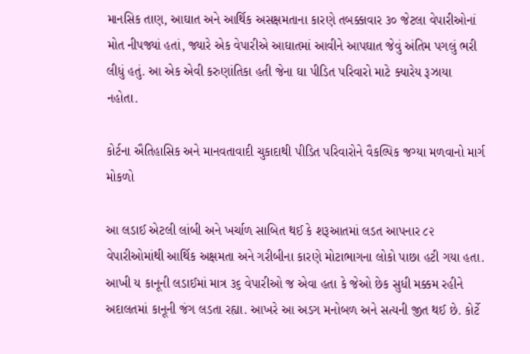માનસિક તાણ, આઘાત અને આર્થિક અસક્ષમતાના કારણે તબક્કાવાર ૩૦ જેટલા વેપારીઓનાં મોત નીપજ્યાં હતાં, જ્યારે એક વેપારીએ આઘાતમાં આવીને આપઘાત જેવું અંતિમ પગલું ભરી લીધું હતું. આ એક એવી કરુણાંતિકા હતી જેના ઘા પીડિત પરિવારો માટે ક્યારેય રૂઝાયા નહોતા.

કોર્ટના ઐતિહાસિક અને માનવતાવાદી ચુકાદાથી પીડિત પરિવારોને વૈકલ્પિક જગ્યા મળવાનો માર્ગ મોકળો

આ લડાઈ એટલી લાંબી અને ખર્ચાળ સાબિત થઈ કે શરૂઆતમાં લડત આપનાર ૮૨ વેપારીઓમાંથી આર્થિક અક્ષમતા અને ગરીબીના કારણે મોટાભાગના લોકો પાછા હટી ગયા હતા. આખી ય કાનૂની લડાઈમાં માત્ર ૩૬ વેપારીઓ જ એવા હતા કે જેઓ છેક સુધી મક્કમ રહીને અદાલતમાં કાનૂની જંગ લડતા રહ્યા. આખરે આ અડગ મનોબળ અને સત્યની જીત થઈ છે. કોર્ટે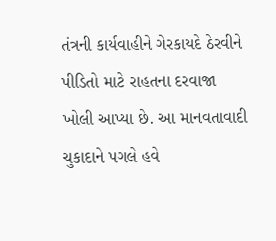તંત્રની કાર્યવાહીને ગેરકાયદે ઠેરવીને પીડિતો માટે રાહતના દરવાજા ખોલી આપ્યા છે. આ માનવતાવાદી ચુકાદાને પગલે હવે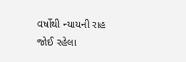વર્ષોથી ન્યાયની રાહ જોઈ રહેલા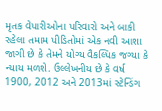મૃતક વેપારીઓના પરિવારો અને બાકી રહેલા તમામ પીડિતોમાં એક નવી આશા જાગી છે કે તેમને યોગ્ય વૈકલ્પિક જગ્યા કે ન્યાય મળશે. ઉલ્લેખનીય છે કે વર્ષ 1900, 2012 અને 2013માં સ્ટેન્ડિંગ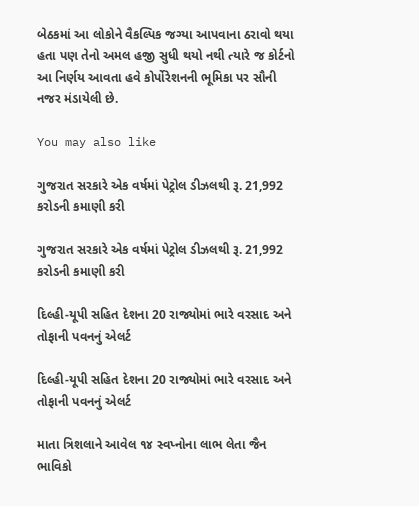બેઠકમાં આ લોકોને વૈકલ્પિક જગ્યા આપવાના ઠરાવો થયા હતા પણ તેનો અમલ હજી સુધી થયો નથી ત્યારે જ કોર્ટનો આ નિર્ણય આવતા હવે કોર્પોરેશનની ભૂમિકા પર સૌની નજર મંડાયેલી છે.

You may also like

ગુજરાત સરકારે એક વર્ષમાં પેટ્રોલ ડીઝલથી રૂ. 21,992 કરોડની કમાણી કરી

ગુજરાત સરકારે એક વર્ષમાં પેટ્રોલ ડીઝલથી રૂ. 21,992 કરોડની કમાણી કરી

દિલ્હી-યૂપી સહિત દેશના 20 રાજ્યોમાં ભારે વરસાદ અને તોફાની પવનનું એલર્ટ

દિલ્હી-યૂપી સહિત દેશના 20 રાજ્યોમાં ભારે વરસાદ અને તોફાની પવનનું એલર્ટ

માતા ત્રિશલાને આવેલ ૧૪ સ્વપ્નોના લાભ લેતા જૈન ભાવિકો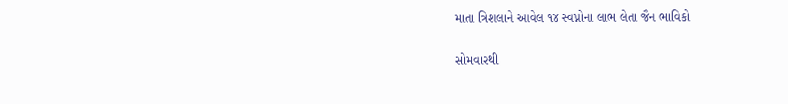માતા ત્રિશલાને આવેલ ૧૪ સ્વપ્નોના લાભ લેતા જૈન ભાવિકો

સોમવારથી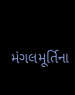મંગલમૂર્તિના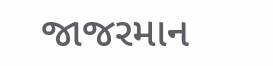જાજરમાન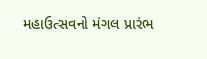મહાઉત્સવનો મંગલ પ્રારંભ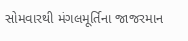સોમવારથી મંગલમૂર્તિના જાજરમાન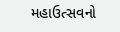મહાઉત્સવનો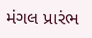મંગલ પ્રારંભ